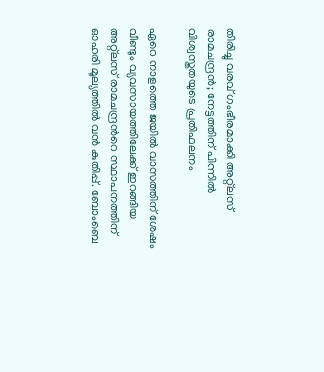തിരിച്ചു വരവ് ഗംഭീരമാക്കി അറ്റ്ലസ് രാമചന്ദ്രന്‍; നേട്ടത്തിന് പിന്നില്‍ വിശ്വസ്തതയുടെ പ്രതിഫലനം

ഏറെ നാളത്തെ ജയില്‍ വാസത്തിന് ശേഷം വീണ്ടും വ്യവസായത്തിലേക്ക് ഇറങ്ങിയ അറ്റ്ലസ് രാമചന്ദ്രന്‍റെ സ്ഥാപനത്തിന് ഓഹരി മൂല്യത്തില്‍ വന്‍ കുതിപ്പ്. ബോംബെ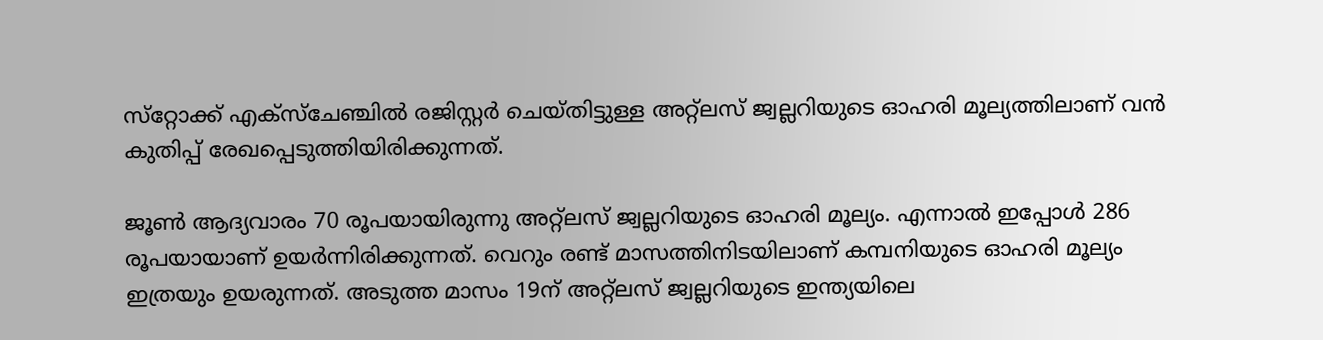സ്‌റ്റോക്ക് എക്‌സ്‌ചേഞ്ചില്‍ രജിസ്റ്റര്‍ ചെയ്തിട്ടുള്ള അറ്റ്‌ലസ് ജ്വല്ലറിയുടെ ഓഹരി മൂല്യത്തിലാണ് വന്‍ കുതിപ്പ് രേഖപ്പെടുത്തിയിരിക്കുന്നത്.

ജൂണ്‍ ആദ്യവാരം 70 രൂപയായിരുന്നു അറ്റ്ലസ് ജ്വല്ലറിയുടെ ഓഹരി മൂല്യം. എന്നാല്‍ ഇപ്പോള്‍ 286 രൂപയായാണ് ഉയര്‍ന്നിരിക്കുന്നത്. വെറും രണ്ട് മാസത്തിനിടയിലാണ് കമ്പനിയുടെ ഓഹരി മൂല്യം ഇത്രയും ഉയരുന്നത്. അടുത്ത മാസം 19ന് അറ്റ്‌ലസ് ജ്വല്ലറിയുടെ ഇന്ത്യയിലെ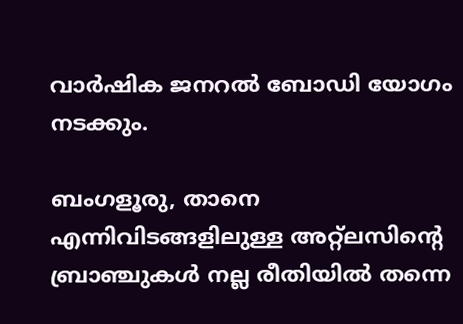വാര്‍ഷിക ജനറല്‍ ബോഡി യോഗം നടക്കും.

ബംഗളൂരു, താനെ എന്നിവിടങ്ങളിലുള്ള അറ്റ്‌ലസിന്‍റെ ബ്രാഞ്ചുകള്‍ നല്ല രീതിയില്‍ തന്നെ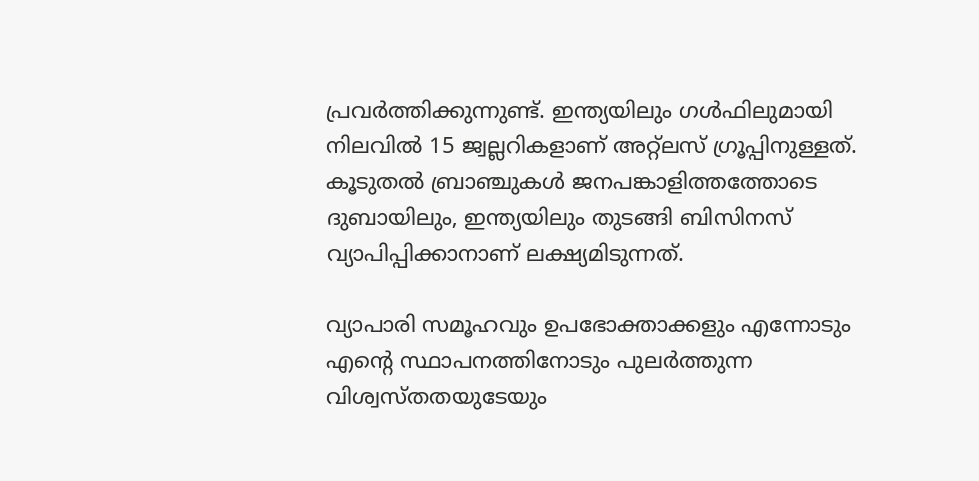പ്രവര്‍ത്തിക്കുന്നുണ്ട്. ഇന്ത്യയിലും ഗള്‍ഫിലുമായി നിലവില്‍ 15 ജ്വല്ലറികളാണ് അറ്റ്‌ലസ് ഗ്രൂപ്പിനുള്ളത്. കൂടുതല്‍ ബ്രാഞ്ചുകള്‍ ജനപങ്കാളിത്തത്തോടെ ദുബായിലും, ഇന്ത്യയിലും തുടങ്ങി ബിസിനസ് വ്യാപിപ്പിക്കാനാണ് ലക്ഷ്യമിടുന്നത്.

വ്യാപാരി സമൂഹവും ഉപഭോക്താക്കളും എന്നോടും എന്‍റെ സ്ഥാപനത്തിനോടും പുലര്‍ത്തുന്ന വിശ്വസ്തതയുടേയും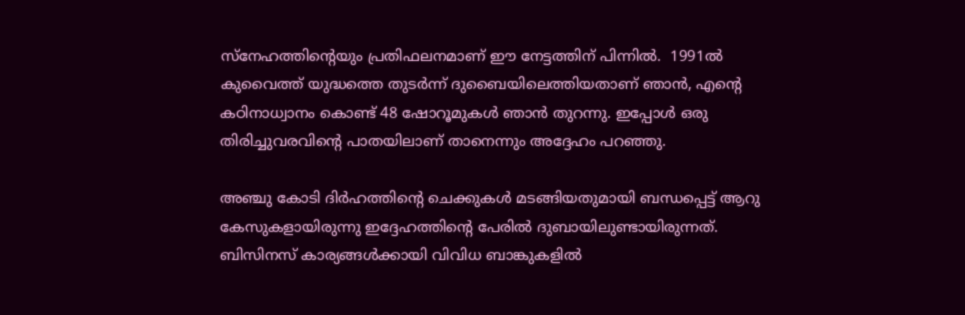സ്‌നേഹത്തിന്‍റെയും പ്രതിഫലനമാണ് ഈ നേട്ടത്തിന് പിന്നില്‍.  1991ല്‍ കുവൈത്ത് യുദ്ധത്തെ തുടര്‍ന്ന് ദുബൈയിലെത്തിയതാണ് ഞാന്‍, എന്‍റെ കഠിനാധ്വാനം കൊണ്ട് 48 ഷോറൂമുകള്‍ ഞാന്‍ തുറന്നു. ഇപ്പോള്‍ ഒരു തിരിച്ചുവരവിന്‍റെ പാതയിലാണ് താനെന്നും അദ്ദേഹം പറഞ്ഞു.

അഞ്ചു കോടി ദിര്‍ഹത്തിന്‍റെ ചെക്കുകള്‍ മടങ്ങിയതുമായി ബന്ധപ്പെട്ട് ആറു കേസുകളായിരുന്നു ഇദ്ദേഹത്തിന്‍റെ പേരില്‍ ദുബായിലുണ്ടായിരുന്നത്. ബിസിനസ് കാര്യങ്ങള്‍ക്കായി വിവിധ ബാങ്കുകളില്‍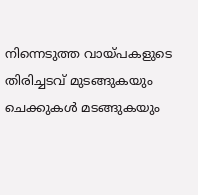നിന്നെടുത്ത വായ്പകളുടെ തിരിച്ചടവ് മുടങ്ങുകയും ചെക്കുകള്‍ മടങ്ങുകയും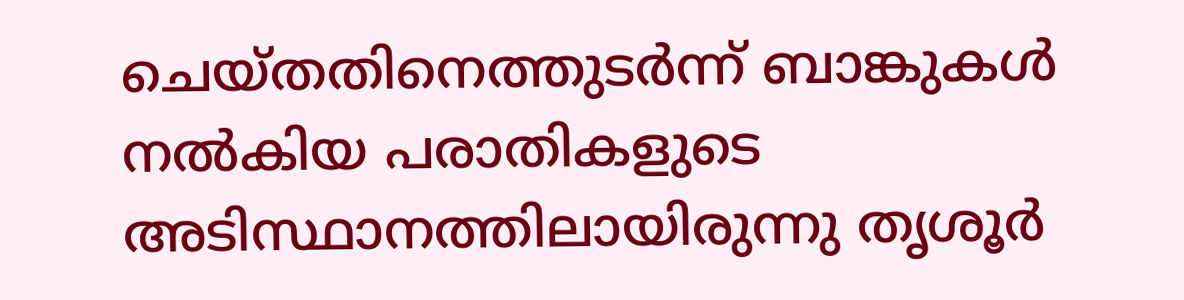ചെയ്തതിനെത്തുടര്‍ന്ന് ബാങ്കുകള്‍ നല്‍കിയ പരാതികളുടെ അടിസ്ഥാനത്തിലായിരുന്നു തൃശൂര്‍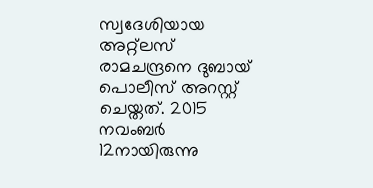സ്വദേശിയായ അറ്റ്ലസ് രാമചന്ദ്രനെ ദുബായ് പൊലീസ് അറസ്റ്റ് ചെയ്തത്. 2015 നവംബര്‍ 12നായിരുന്നു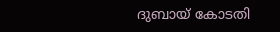ദുബായ് കോടതി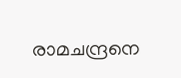രാമചന്ദ്രനെ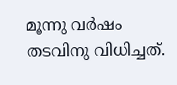മൂന്നു വര്‍ഷം തടവിനു വിധിച്ചത്.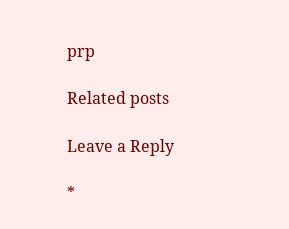prp

Related posts

Leave a Reply

*